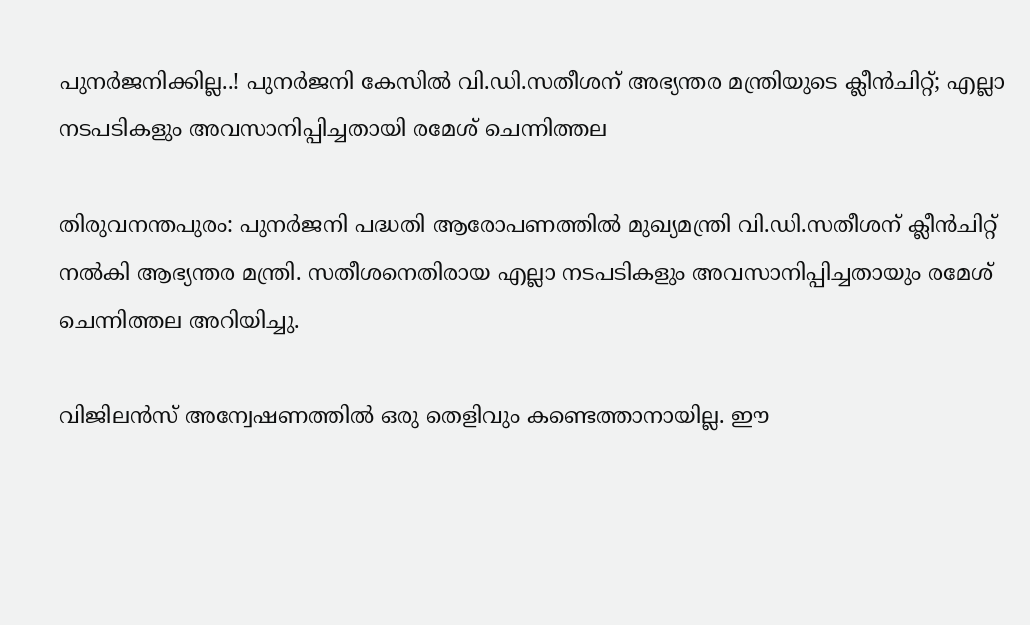പുനർജനിക്കില്ല..! പുനർജനി കേസിൽ വി.ഡി.സതീശന് അഭ്യന്തര മന്ത്രിയുടെ ക്ലീൻചിറ്റ്; എല്ലാ നടപടികളും അവസാനിപ്പിച്ചതായി രമേശ് ചെന്നിത്തല

തിരുവനന്തപുരം: പുനർജനി പദ്ധതി ആരോപണത്തിൽ മുഖ്യമന്ത്രി വി.ഡി.സതീശന് ക്ലീൻചിറ്റ് നൽകി ആഭ്യന്തര മന്ത്രി. സതീശനെതിരായ എല്ലാ നടപടികളും അവസാനിപ്പിച്ചതായും രമേശ് ചെന്നിത്തല അറിയിച്ചു.

വിജിലൻസ് അന്വേഷണത്തിൽ ഒരു തെളിവും കണ്ടെത്താനായില്ല. ഈ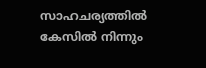സാഹചര്യത്തില്‍ കേസില്‍ നിന്നും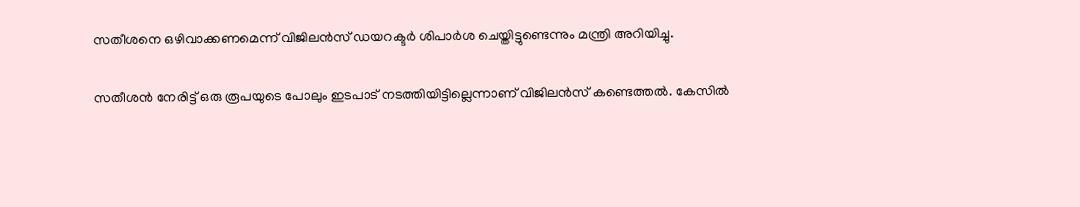സതീശനെ ഒഴിവാക്കണമെന്ന് വിജിലന്‍സ് ഡയറക്ടര്‍ ശിപാർശ ചെയ്തിട്ടുണ്ടെന്നും മന്ത്രി അറിയിച്ചു.

സതീശൻ നേരിട്ട് ഒരു രൂപയുടെ പോലും ഇടപാട് നടത്തിയിട്ടില്ലെന്നാണ് വിജിലൻസ് കണ്ടെത്തൽ. കേസിൽ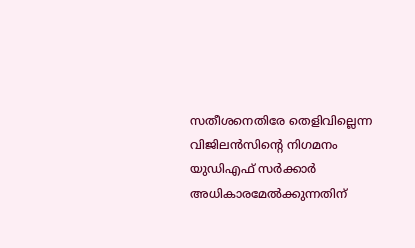സതീശനെതിരേ തെളിവില്ലെന്ന വിജിലൻസിന്‍റെ നിഗമനം യുഡിഎഫ് സർക്കാർ അധികാരമേൽക്കുന്നതിന്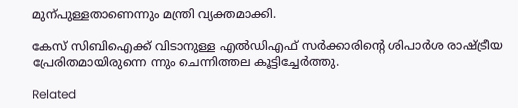മുന്പുള്ളതാണെന്നും മന്ത്രി വ്യക്തമാക്കി.

കേസ് സിബിഐക്ക് വിടാനുള്ള എൽഡിഎഫ് സർക്കാരിന്‍റെ ശിപാർശ രാഷ്ട്രീയ പ്രേരിതമായിരുന്നെ ന്നും ചെന്നിത്തല കൂട്ടിച്ചേർത്തു.

Related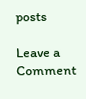posts

Leave a Comment